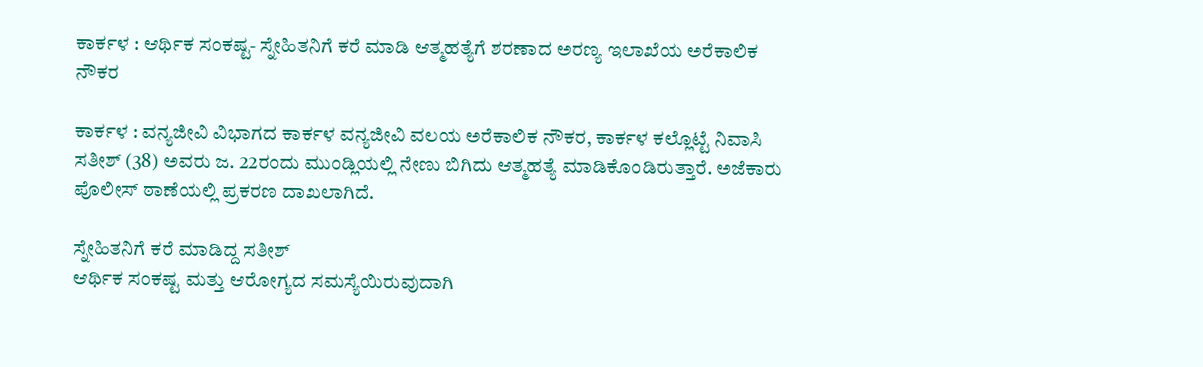ಕಾರ್ಕಳ : ಆರ್ಥಿಕ ಸಂಕಷ್ಟ- ಸ್ನೇಹಿತನಿಗೆ ಕರೆ ಮಾಡಿ ಆತ್ಮಹತ್ಯೆಗೆ ಶರಣಾದ ಅರಣ್ಯ ಇಲಾಖೆಯ ಅರೆಕಾಲಿಕ ನೌಕರ

ಕಾರ್ಕಳ : ವನ್ಯಜೀವಿ ವಿಭಾಗದ ಕಾರ್ಕಳ ವನ್ಯಜೀವಿ ವಲಯ ಅರೆಕಾಲಿಕ ನೌಕರ, ಕಾರ್ಕಳ ಕಲ್ಲೊಟ್ಟೆ ನಿವಾಸಿ ಸತೀಶ್‌ (38) ಅವರು ಜ. 22ರಂದು ಮುಂಡ್ಲಿಯಲ್ಲಿ ನೇಣು ಬಿಗಿದು ಆತ್ಮಹತ್ಯೆ ಮಾಡಿಕೊಂಡಿರುತ್ತಾರೆ. ಅಜೆಕಾರು ಪೊಲೀಸ್‌ ಠಾಣೆಯಲ್ಲಿ ಪ್ರಕರಣ ದಾಖಲಾಗಿದೆ.

ಸ್ನೇಹಿತನಿಗೆ ಕರೆ ಮಾಡಿದ್ದ ಸತೀಶ್‌
ಆರ್ಥಿಕ ಸಂಕಷ್ಟ ಮತ್ತು ಆರೋಗ್ಯದ ಸಮಸ್ಯೆಯಿರುವುದಾಗಿ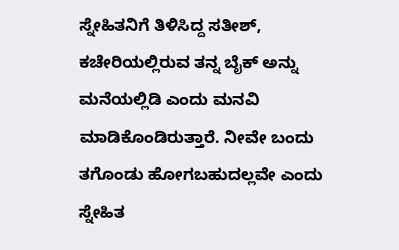ಸ್ನೇಹಿತನಿಗೆ ತಿಳಿಸಿದ್ದ ಸತೀಶ್‌, ಕಚೇರಿಯಲ್ಲಿರುವ ತನ್ನ ಬೈಕ್‌ ಅನ್ನು ಮನೆಯಲ್ಲಿಡಿ ಎಂದು ಮನವಿ ಮಾಡಿಕೊಂಡಿರುತ್ತಾರೆ. ನೀವೇ ಬಂದು ತಗೊಂಡು ಹೋಗಬಹುದಲ್ಲವೇ ಎಂದು ಸ್ನೇಹಿತ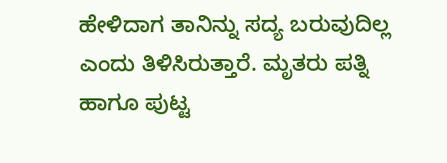ಹೇಳಿದಾಗ ತಾನಿನ್ನು ಸದ್ಯ ಬರುವುದಿಲ್ಲ ಎಂದು ತಿಳಿಸಿರುತ್ತಾರೆ. ಮೃತರು ಪತ್ನಿ ಹಾಗೂ ಪುಟ್ಟ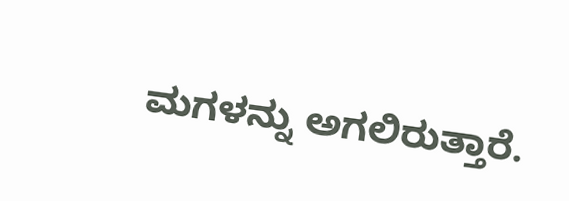ಮಗಳನ್ನು ಅಗಲಿರುತ್ತಾರೆ.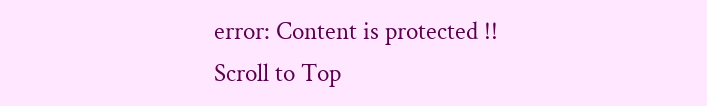error: Content is protected !!
Scroll to Top